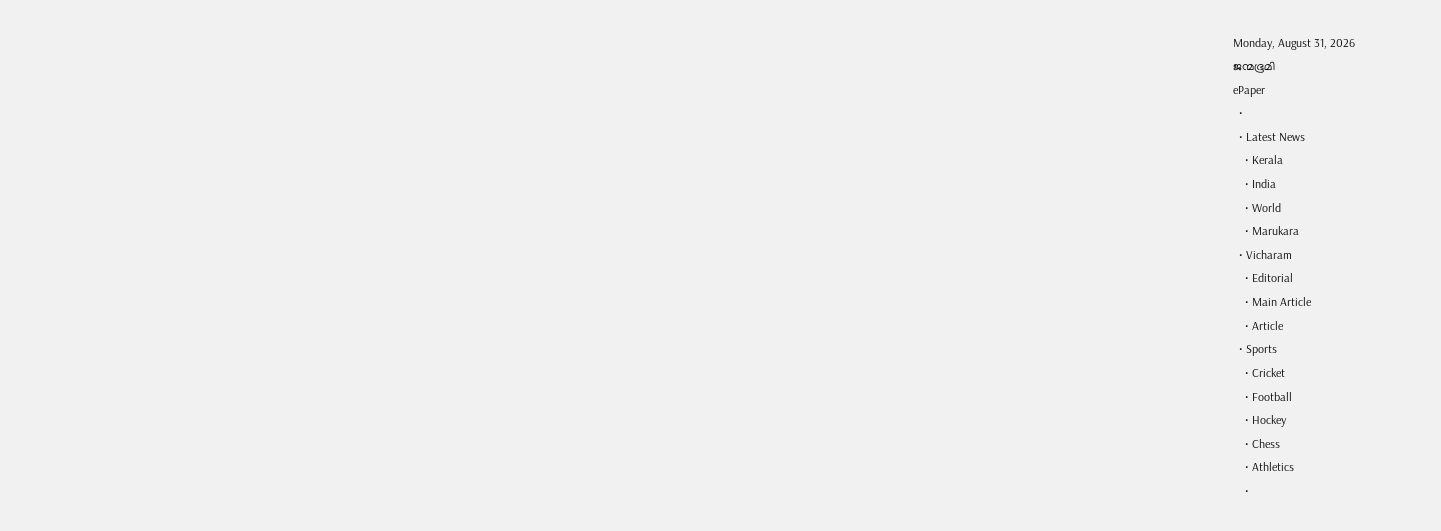Monday, August 31, 2026
ജന്മഭൂമി
ePaper
  •
  • Latest News
    • Kerala
    • India
    • World
    • Marukara
  • Vicharam
    • Editorial
    • Main Article
    • Article
  • Sports
    • Cricket
    • Football
    • Hockey
    • Chess
    • Athletics
    •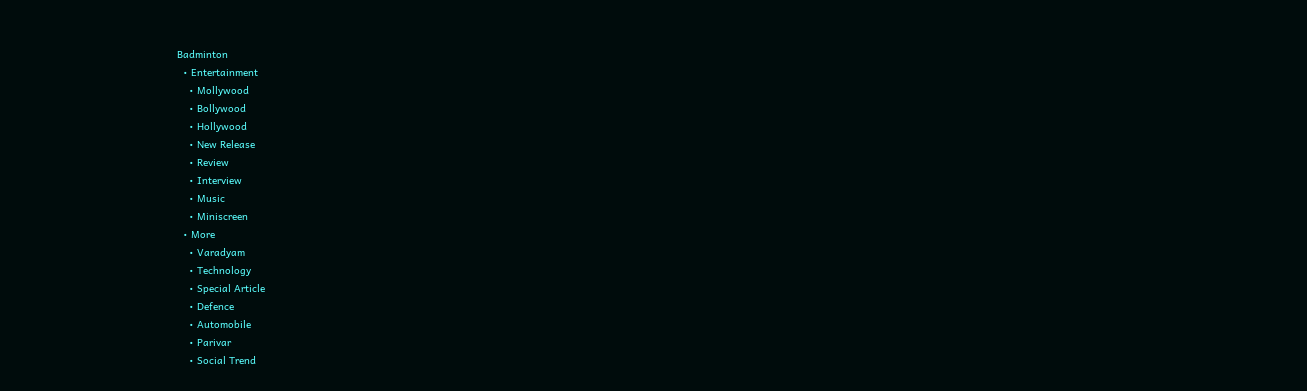Badminton
  • Entertainment
    • Mollywood
    • Bollywood
    • Hollywood
    • New Release
    • Review
    • Interview
    • Music
    • Miniscreen
  • More
    • Varadyam
    • Technology
    • Special Article
    • Defence
    • Automobile
    • Parivar
    • Social Trend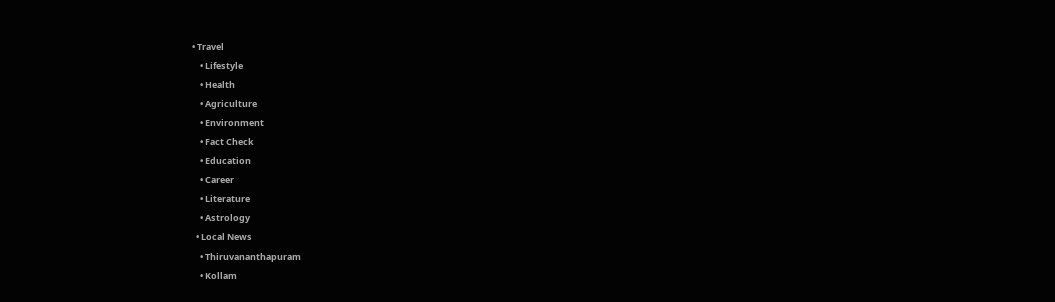• Travel
    • Lifestyle
    • Health
    • Agriculture
    • Environment
    • Fact Check
    • Education
    • Career
    • Literature
    • Astrology
  • Local News
    • Thiruvananthapuram
    • Kollam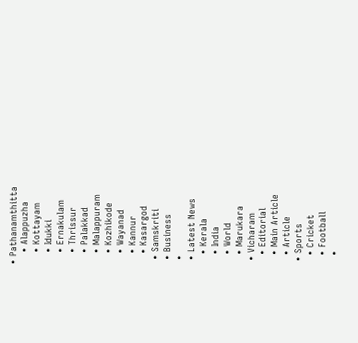• Pathanamthitta
    • Alappuzha
    • Kottayam
    • Idukki
    • Ernakulam
    • Thrissur
    • Palakkad
    • Malappuram
    • Kozhikode
    • Wayanad
    • Kannur
    • Kasargod
  • Samskriti
  • Business
  •
  • Latest News
    • Kerala
    • India
    • World
    • Marukara
  • Vicharam
    • Editorial
    • Main Article
    • Article
  • Sports
    • Cricket
    • Football
    •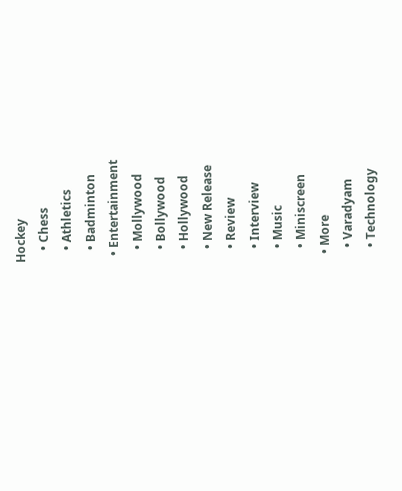Hockey
    • Chess
    • Athletics
    • Badminton
  • Entertainment
    • Mollywood
    • Bollywood
    • Hollywood
    • New Release
    • Review
    • Interview
    • Music
    • Miniscreen
  • More
    • Varadyam
    • Technology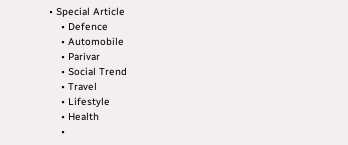• Special Article
    • Defence
    • Automobile
    • Parivar
    • Social Trend
    • Travel
    • Lifestyle
    • Health
    •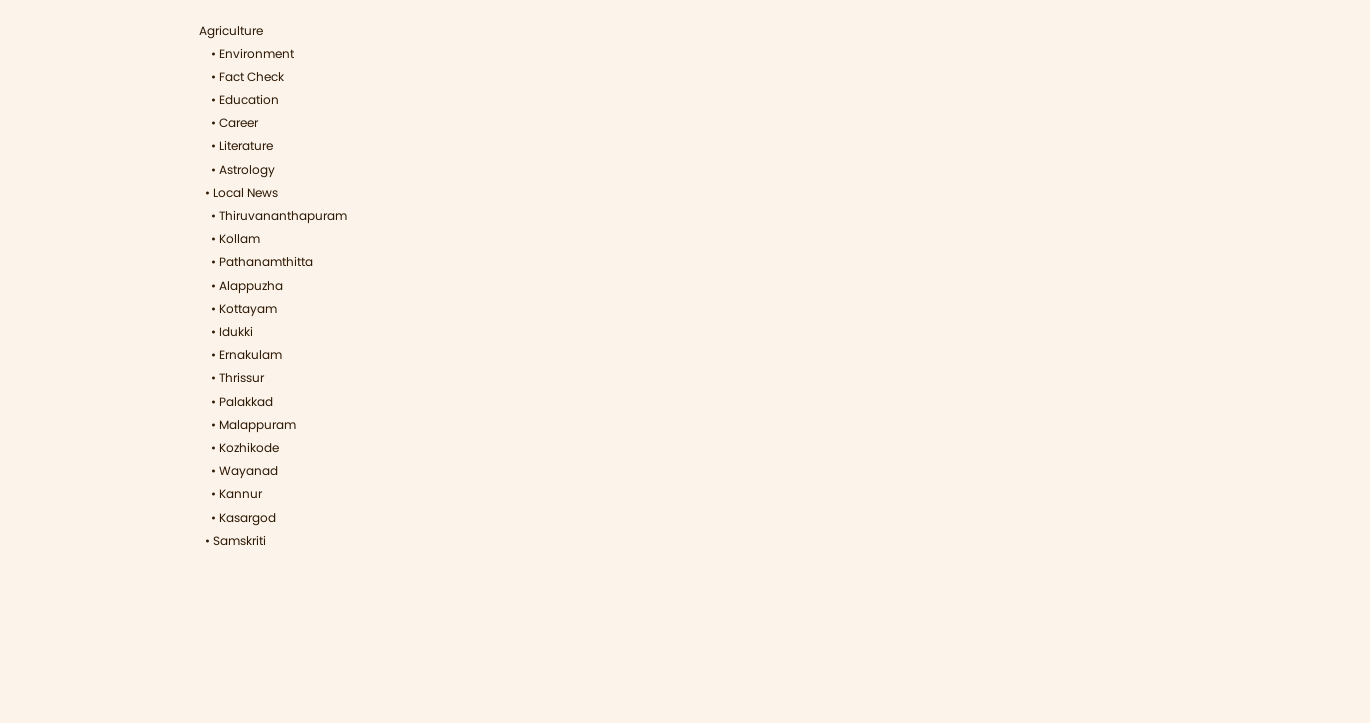Agriculture
    • Environment
    • Fact Check
    • Education
    • Career
    • Literature
    • Astrology
  • Local News
    • Thiruvananthapuram
    • Kollam
    • Pathanamthitta
    • Alappuzha
    • Kottayam
    • Idukki
    • Ernakulam
    • Thrissur
    • Palakkad
    • Malappuram
    • Kozhikode
    • Wayanad
    • Kannur
    • Kasargod
  • Samskriti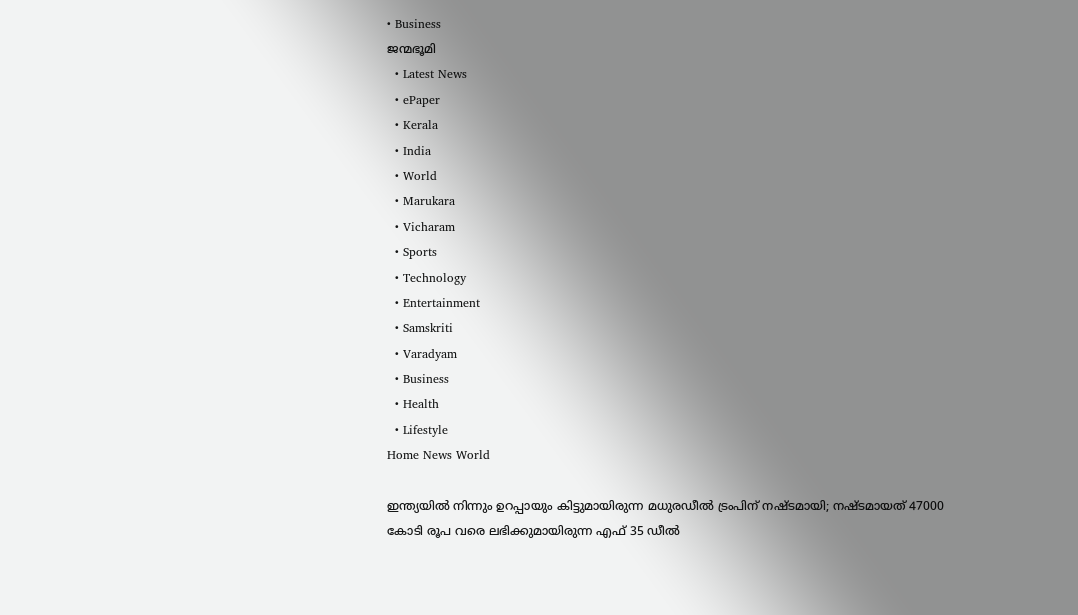• Business
ജന്മഭൂമി
  • Latest News
  • ePaper
  • Kerala
  • India
  • World
  • Marukara
  • Vicharam
  • Sports
  • Technology
  • Entertainment
  • Samskriti
  • Varadyam
  • Business
  • Health
  • Lifestyle
Home News World

ഇന്ത്യയില്‍ നിന്നും ഉറപ്പായും കിട്ടുമായിരുന്ന മധുരഡീല്‍ ട്രംപിന് നഷ്ടമായി; നഷ്ടമായത് 47000 കോടി രൂപ വരെ ലഭിക്കുമായിരുന്ന എഫ് 35 ഡീല്‍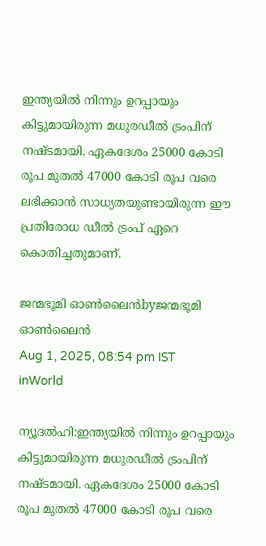ഇന്ത്യയില്‍ നിന്നും ഉറപ്പായും കിട്ടുമായിരുന്ന മധുരഡീല്‍ ട്രംപിന് നഷ്ടമായി. ഏകദേശം 25000 കോടി രൂപ മുതല്‍ 47000 കോടി രൂപ വരെ ലഭിക്കാന്‍ സാധ്യതയുണ്ടായിരുന്ന ഈ പ്രതിരോധ ഡീല്‍ ട്രംപ് ഏറെ കൊതിച്ചതുമാണ്.

ജന്മഭൂമി ഓണ്‍ലൈന്‍byജന്മഭൂമി ഓണ്‍ലൈന്‍
Aug 1, 2025, 08:54 pm IST
inWorld

ന്യൂദല്‍ഹി:ഇന്ത്യയില്‍ നിന്നും ഉറപ്പായും കിട്ടുമായിരുന്ന മധുരഡീല്‍ ട്രംപിന് നഷ്ടമായി. ഏകദേശം 25000 കോടി രൂപ മുതല്‍ 47000 കോടി രൂപ വരെ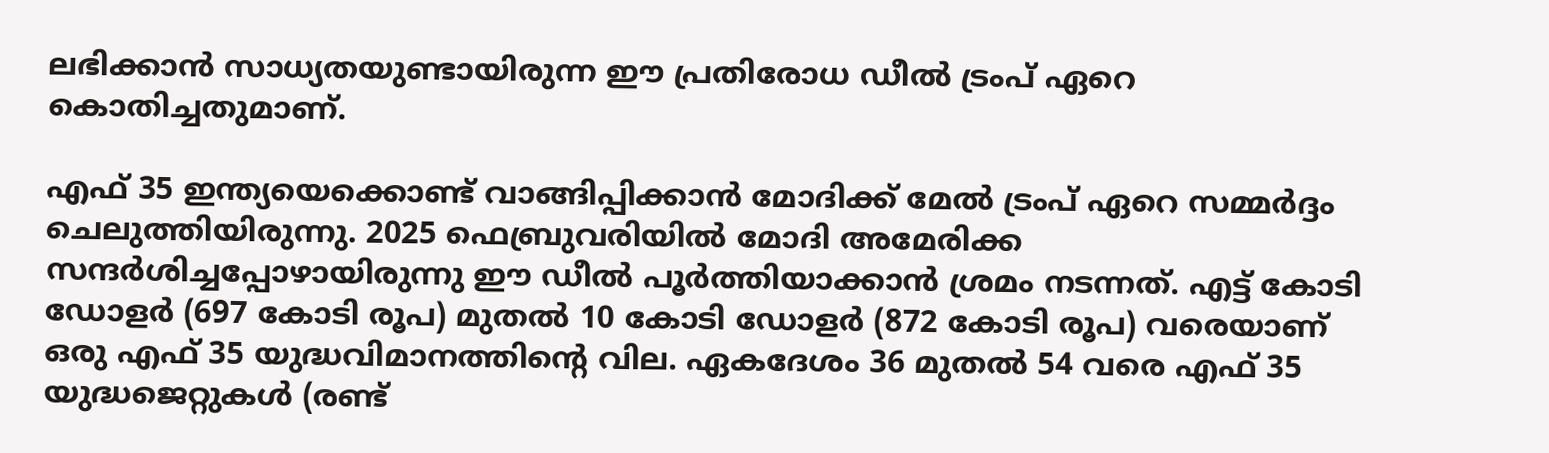ലഭിക്കാന്‍ സാധ്യതയുണ്ടായിരുന്ന ഈ പ്രതിരോധ ഡീല്‍ ട്രംപ് ഏറെ കൊതിച്ചതുമാണ്.

എഫ് 35 ഇന്ത്യയെക്കൊണ്ട് വാങ്ങിപ്പിക്കാന്‍ മോദിക്ക് മേല്‍ ട്രംപ് ഏറെ സമ്മര്‍ദ്ദം ചെലുത്തിയിരുന്നു. 2025 ഫെബ്രുവരിയില്‍ മോദി അമേരിക്ക സന്ദര്‍ശിച്ചപ്പോഴായിരുന്നു ഈ ഡീല്‍ പൂര്‍ത്തിയാക്കാന്‍ ശ്രമം നടന്നത്. എട്ട് കോടി ഡോളര്‍ (697 കോടി രൂപ) മുതല്‍ 10 കോടി ഡോളര്‍ (872 കോടി രൂപ) വരെയാണ് ഒരു എഫ് 35 യുദ്ധവിമാനത്തിന്റെ വില. ഏകദേശം 36 മുതല്‍ 54 വരെ എഫ് 35 യുദ്ധജെറ്റുകള്‍ (രണ്ട്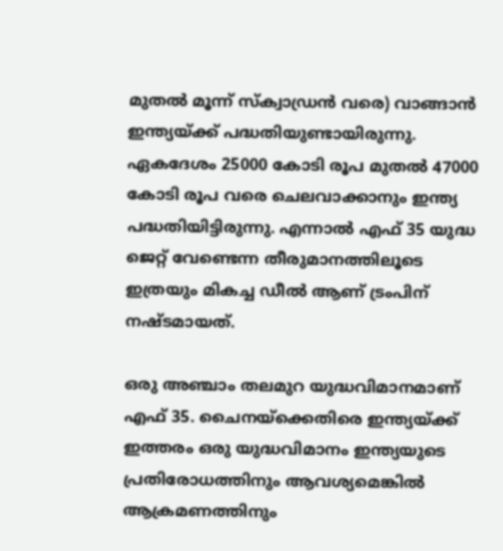മുതല്‍ മൂന്ന് സ്ക്വാഡ്രന്‍ വരെ) വാങ്ങാന്‍ ഇന്ത്യയ്‌ക്ക് പദ്ധതിയുണ്ടായിരുന്നു. ഏകദേശം 25000 കോടി രൂപ മുതല്‍ 47000 കോടി രൂപ വരെ ചെലവാക്കാനും ഇന്ത്യ പദ്ധതിയിട്ടിരുന്നു. എന്നാല്‍ എഫ് 35 യുദ്ധ ജെറ്റ് വേണ്ടെന്ന തീരുമാനത്തിലൂടെ ഇത്രയും മികച്ച ഡീല്‍ ആണ് ട്രംപിന് നഷ്ടമായത്.

ഒരു അഞ്ചാം തലമുറ യുദ്ധവിമാനമാണ് എഫ് 35. ചൈനയ്‌ക്കെതിരെ ഇന്ത്യയ്‌ക്ക് ഇത്തരം ഒരു യുദ്ധവിമാനം ഇന്ത്യയുടെ പ്രതിരോധത്തിനും ആവശ്യമെങ്കില്‍ ആക്രമണത്തിനും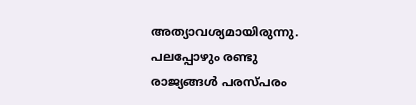അത്യാവശ്യമായിരുന്നു. പലപ്പോഴും രണ്ടു രാജ്യങ്ങള്‍ പരസ്പരം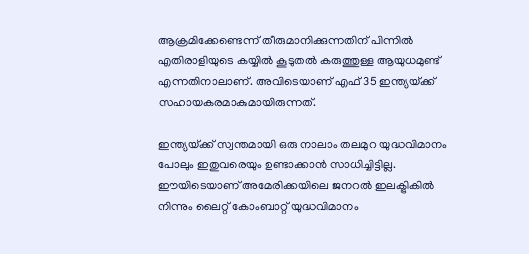ആക്രമിക്കേണ്ടെന്ന് തീരുമാനിക്കുന്നതിന് പിന്നില്‍ എതിരാളിയുടെ കയ്യില്‍ കൂടുതല്‍ കരുത്തുള്ള ആയുധമുണ്ട് എന്നതിനാലാണ്. അവിടെയാണ് എഫ് 35 ഇന്ത്യയ്‌ക്ക് സഹായകരമാകുമായിരുന്നത്.

ഇന്ത്യയ്‌ക്ക് സ്വന്തമായി ഒരു നാലാം തലമുറ യുദ്ധവിമാനം പോലും ഇതുവരെയും ഉണ്ടാക്കാന്‍ സാധിച്ചിട്ടില്ല. ഈയിടെയാണ് അമേരിക്കയിലെ ജനറല്‍ ഇലക്ട്രികില്‍ നിന്നും ലൈറ്റ് കോംബാറ്റ് യുദ്ധവിമാനം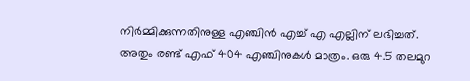നിര്‍മ്മിക്കുന്നതിനുള്ള എഞ്ചിന്‍ എച്ച് എ എല്ലിന് ലഭിച്ചത്. അതും രണ്ട് എഫ് 404 എഞ്ചിനുകള്‍ മാത്രം. ഒരു 4.5 തലമുറ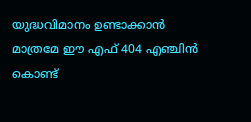യുദ്ധവിമാനം ഉണ്ടാക്കാന്‍ മാത്രമേ ഈ എഫ് 404 എഞ്ചിന്‍ കൊണ്ട്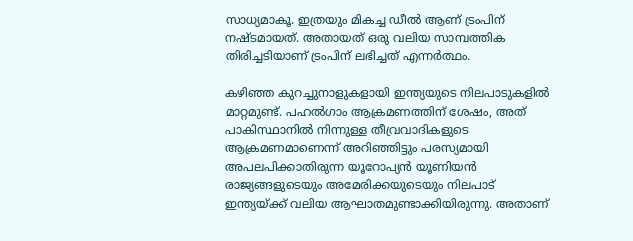സാധ്യമാകൂ. ഇത്രയും മികച്ച ഡീല്‍ ആണ് ട്രംപിന് നഷ്ടമായത്. അതായത് ഒരു വലിയ സാമ്പത്തിക തിരിച്ചടിയാണ് ട്രംപിന് ലഭിച്ചത് എന്നര്‍ത്ഥം.

കഴിഞ്ഞ കുറച്ചുനാളുകളായി ഇന്ത്യയുടെ നിലപാടുകളില്‍ മാറ്റമുണ്ട്. പഹല്‍ഗാം ആക്രമണത്തിന് ശേഷം, അത് പാകിസ്ഥാനില്‍ നിന്നുള്ള തീവ്രവാദികളുടെ ആക്രമണമാണെന്ന് അറിഞ്ഞിട്ടും പരസ്യമായി അപലപിക്കാതിരുന്ന യൂറോപ്യന്‍ യൂണിയന്‍ രാജ്യങ്ങളുടെയും അമേരിക്കയുടെയും നിലപാട് ഇന്ത്യയ്‌ക്ക് വലിയ ആഘാതമുണ്ടാക്കിയിരുന്നു. അതാണ്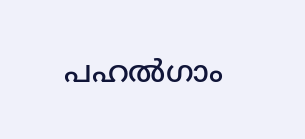പഹല്‍ഗാം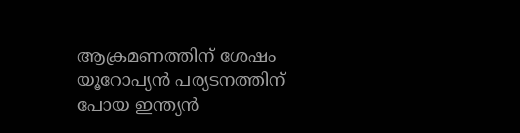ആക്രമണത്തിന് ശേഷം യൂറോപ്യന്‍ പര്യടനത്തിന് പോയ ഇന്ത്യന്‍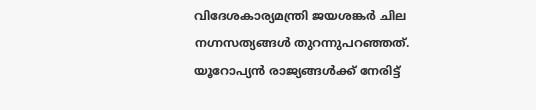വിദേശകാര്യമന്ത്രി ജയശങ്കര്‍ ചില നഗ്നസത്യങ്ങള്‍ തുറന്നുപറഞ്ഞത്. യൂറോപ്യന്‍ രാജ്യങ്ങള്‍ക്ക് നേരിട്ട്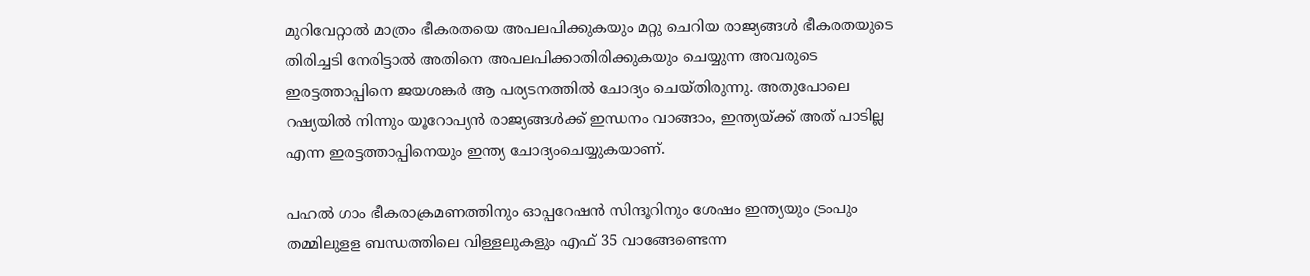മുറിവേറ്റാല്‍ മാത്രം ഭീകരതയെ അപലപിക്കുകയും മറ്റു ചെറിയ രാജ്യങ്ങള്‍ ഭീകരതയുടെ തിരിച്ചടി നേരിട്ടാല്‍ അതിനെ അപലപിക്കാതിരിക്കുകയും ചെയ്യുന്ന അവരുടെ ഇരട്ടത്താപ്പിനെ ജയശങ്കര്‍ ആ പര്യടനത്തില്‍ ചോദ്യം ചെയ്തിരുന്നു. അതുപോലെ റഷ്യയില്‍ നിന്നും യൂറോപ്യന്‍ രാജ്യങ്ങള്‍ക്ക് ഇന്ധനം വാങ്ങാം, ഇന്ത്യയ്‌ക്ക് അത് പാടില്ല എന്ന ഇരട്ടത്താപ്പിനെയും ഇന്ത്യ ചോദ്യംചെയ്യുകയാണ്.

പഹല്‍ ഗാം ഭീകരാക്രമണത്തിനും ഓപ്പറേഷന്‍ സിന്ദൂറിനും ശേഷം ഇന്ത്യയും ട്രംപും തമ്മിലുളള ബന്ധത്തിലെ വിള്ളലുകളും എഫ് 35 വാങ്ങേണ്ടെന്ന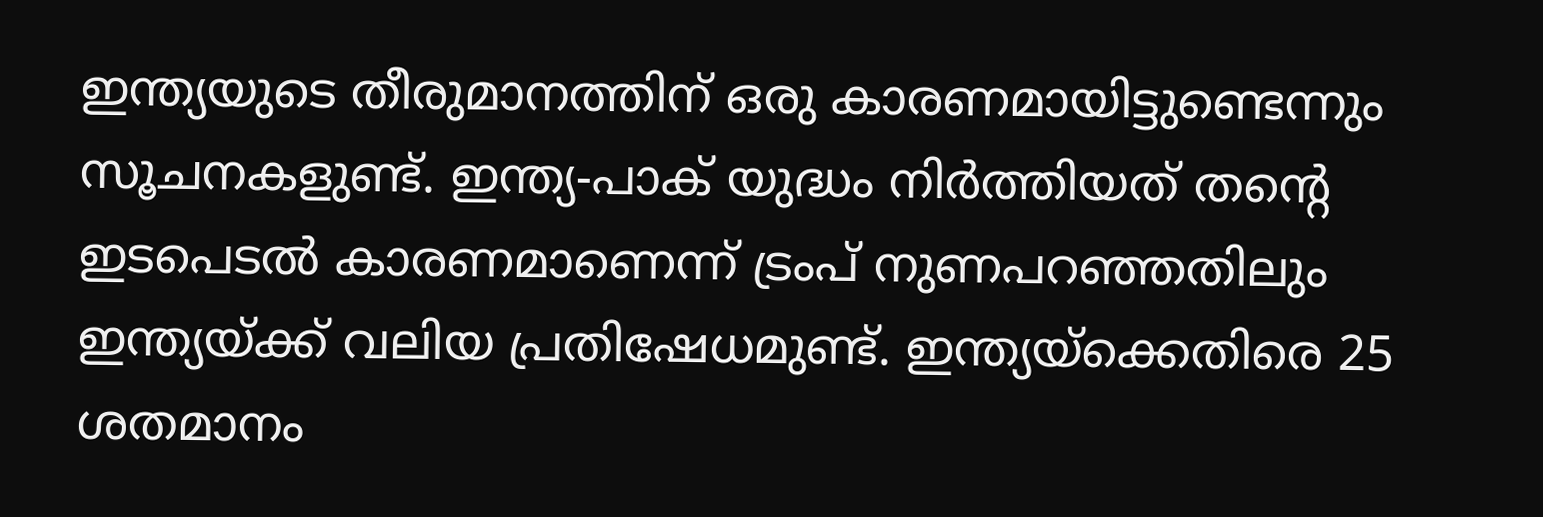ഇന്ത്യയുടെ തീരുമാനത്തിന് ഒരു കാരണമായിട്ടുണ്ടെന്നും സൂചനകളുണ്ട്. ഇന്ത്യ-പാക് യുദ്ധം നിര്‍ത്തിയത് തന്റെ ഇടപെടല്‍ കാരണമാണെന്ന് ട്രംപ് നുണപറഞ്ഞതിലും ഇന്ത്യയ്‌ക്ക് വലിയ പ്രതിഷേധമുണ്ട്. ഇന്ത്യയ്‌ക്കെതിരെ 25 ശതമാനം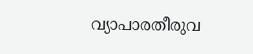വ്യാപാരതീരുവ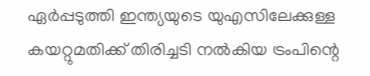ഏര്‍പ്പടുത്തി ഇന്ത്യയുടെ യുഎസിലേക്കുള്ള കയറ്റുമതിക്ക് തിരിച്ചടി നല്‍കിയ ട്രംപിന്റെ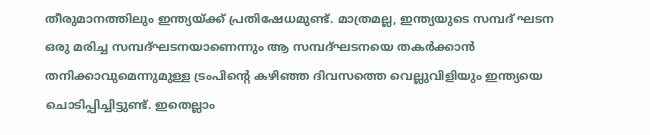തീരുമാനത്തിലും ഇന്ത്യയ്‌ക്ക് പ്രതിഷേധമുണ്ട്. മാത്രമല്ല, ഇന്ത്യയുടെ സമ്പദ് ഘടന ഒരു മരിച്ച സമ്പദ്ഘടനയാണെന്നും ആ സമ്പദ്ഘടനയെ തകര്‍ക്കാന്‍ തനിക്കാവുമെന്നുമുള്ള ട്രംപിന്റെ കഴിഞ്ഞ ദിവസത്തെ വെല്ലുവിളിയും ഇന്ത്യയെ ചൊടിപ്പിച്ചിട്ടുണ്ട്. ഇതെല്ലാം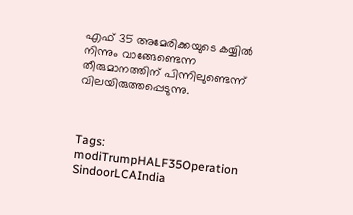എഫ് 35 അമേരിക്കയുടെ കയ്യില്‍ നിന്നും വാങ്ങേണ്ടെന്ന തീരുമാനത്തിന് പിന്നിലുണ്ടെന്ന് വിലയിരുത്തപ്പെടുന്നു.



Tags: modiTrumpHALF35Operation SindoorLCAIndia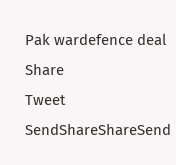Pak wardefence deal
Share
Tweet
SendShareShareSend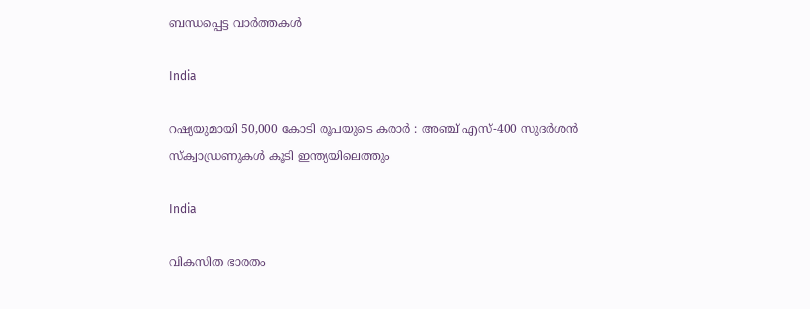ബന്ധപ്പെട്ട വാര്‍ത്തകള്‍

India

റഷ്യയുമായി 50,000 കോടി രൂപയുടെ കരാർ : അഞ്ച് എസ്-400 സുദർശൻ സ്ക്വാഡ്രണുകൾ കൂടി ഇന്ത്യയിലെത്തും

India

വികസിത ഭാരതം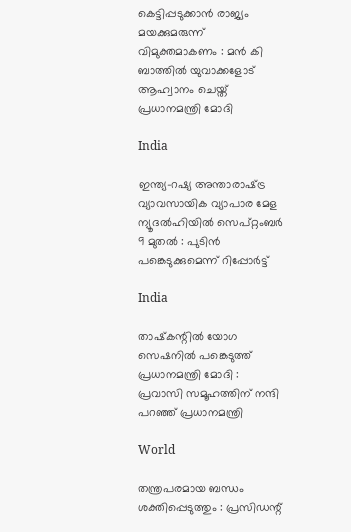കെട്ടിപ്പടുക്കാൻ രാജ്യം മയക്കുമരുന്ന് വിമുക്തമാകണം : മൻ കി ബാത്തിൽ യുവാക്കളോട് ആഹ്വാനം ചെയ്ത് പ്രധാനമന്ത്രി മോദി

India

ഇന്ത്യ-റഷ്യ അന്താരാഷ്‌ട്ര വ്യാവസായിക വ്യാപാര മേള ന്യൂദൽഹിയിൽ സെപ്റ്റംബർ 9 മുതൽ : പുടിൻ പങ്കെടുക്കുമെന്ന് റിപ്പോർട്ട്

India

താഷ്‌കന്റിൽ യോഗ സെഷനിൽ പങ്കെടുത്ത് പ്രധാനമന്ത്രി മോദി : പ്രവാസി സമൂഹത്തിന് നന്ദി പറഞ്ഞ് പ്രധാനമന്ത്രി

World

തന്ത്രപരമായ ബന്ധം ശക്തിപ്പെടുത്തും : പ്രസിഡന്റ്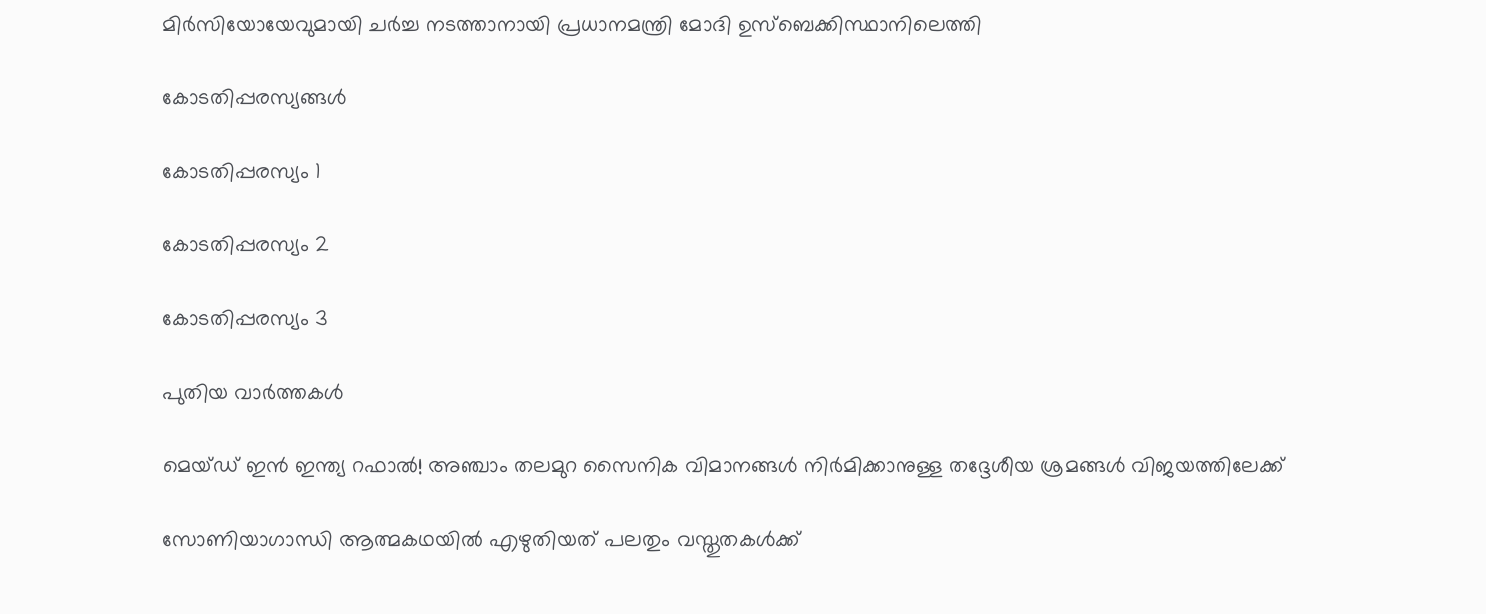മിർസിയോയേവുമായി ചർച്ച നടത്താനായി പ്രധാനമന്ത്രി മോദി ഉസ്ബെക്കിസ്ഥാനിലെത്തി

കോടതിപ്പരസ്യങ്ങള്‍

കോടതിപ്പരസ്യം 1

കോടതിപ്പരസ്യം 2

കോടതിപ്പരസ്യം 3

പുതിയ വാര്‍ത്തകള്‍

മെയ്ഡ് ഇന്‍ ഇന്ത്യ റഫാല്‍! അഞ്ചാം തലമുറ സൈനിക വിമാനങ്ങള്‍ നിര്‍മിക്കാനുള്ള തദ്ദേശീയ ശ്രമങ്ങള്‍ വിജയത്തിലേക്ക്

സോണിയാഗാന്ധി ആത്മകഥയില്‍ എഴുതിയത് പലതും വസ്തുതകള്‍ക്ക്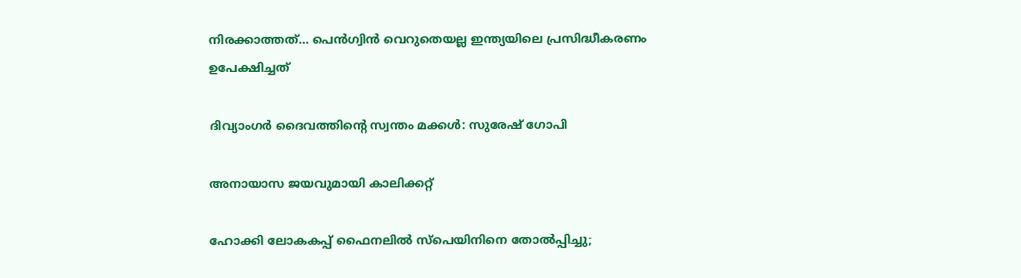നിരക്കാത്തത്… പെന്‍ഗ്വിന്‍ വെറുതെയല്ല ഇന്ത്യയിലെ പ്രസിദ്ധീകരണം ഉപേക്ഷിച്ചത്

ദിവ്യാംഗര്‍ ദൈവത്തിന്റെ സ്വന്തം മക്കള്‍: സുരേഷ് ഗോപി

അനായാസ ജയവുമായി കാലിക്കറ്റ്

ഹോക്കി ലോകകപ്പ് ഫൈനലില്‍ സ്‌പെയിനിനെ തോല്‍പ്പിച്ചു;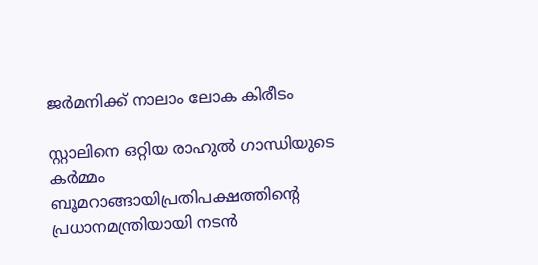ജര്‍മനിക്ക് നാലാം ലോക കിരീടം

സ്റ്റാലിനെ ഒറ്റിയ രാഹുല്‍ ഗാന്ധിയുടെ കര്‍മ്മം ബൂമറാങ്ങായിപ്രതിപക്ഷത്തിന്റെ പ്രധാനമന്ത്രിയായി നടന്‍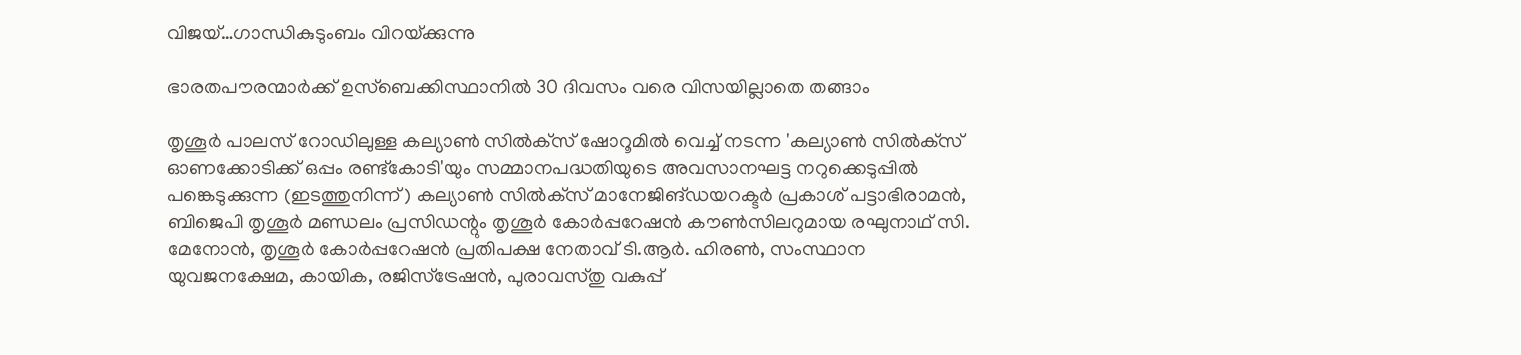വിജയ്…ഗാന്ധികുടുംബം വിറയ്‌ക്കുന്നു

ഭാരതപൗരന്മാര്‍ക്ക് ഉസ്ബെക്കിസ്ഥാനില്‍ 30 ദിവസം വരെ വിസയില്ലാതെ തങ്ങാം

തൃശൂര്‍ പാലസ് റോഡിലുള്ള കല്യാണ്‍ സില്‍ക്‌സ് ഷോറൂമില്‍ വെച്ച് നടന്ന 'കല്യാണ്‍ സില്‍ക്‌സ് ഓണക്കോടിക്ക് ഒപ്പം രണ്ട്‌കോടി'യും സമ്മാനപദ്ധതിയുടെ അവസാനഘട്ട നറുക്കെടുപ്പില്‍ പങ്കെടുക്കുന്ന (ഇടത്തുനിന്ന്) കല്യാണ്‍ സില്‍ക്‌സ് മാനേജിങ്ഡയറക്ടര്‍ പ്രകാശ് പട്ടാഭിരാമന്‍, ബിജെപി തൃശൂര്‍ മണ്ഡലം പ്രസിഡന്റും തൃശൂര്‍ കോര്‍പ്പറേഷന്‍ കൗണ്‍സിലറുമായ രഘുനാഥ് സി. മേനോന്‍, തൃശൂര്‍ കോര്‍പ്പറേഷന്‍ പ്രതിപക്ഷ നേതാവ് ടി.ആര്‍. ഹിരണ്‍, സംസ്ഥാന യുവജനക്ഷേമ, കായിക, രജിസ്‌ട്രേഷന്‍, പുരാവസ്തു വകുപ്പ്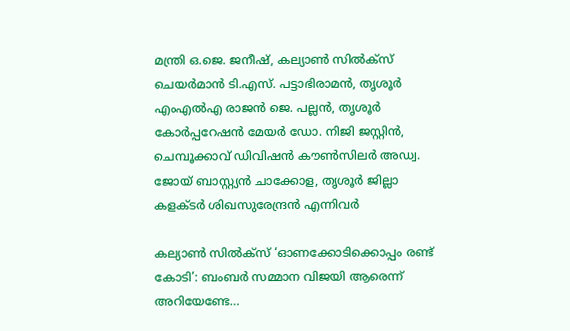മന്ത്രി ഒ.ജെ. ജനീഷ്, കല്യാണ്‍ സില്‍ക്‌സ് ചെയര്‍മാന്‍ ടി.എസ്. പട്ടാഭിരാമന്‍, തൃശൂര്‍ എംഎല്‍എ രാജന്‍ ജെ. പല്ലന്‍, തൃശൂര്‍ കോര്‍പ്പറേഷന്‍ മേയര്‍ ഡോ. നിജി ജസ്റ്റിന്‍, ചെമ്പൂക്കാവ് ഡിവിഷന്‍ കൗണ്‍സിലര്‍ അഡ്വ. ജോയ് ബാസ്റ്റ്യന്‍ ചാക്കോള, തൃശൂര്‍ ജില്ലാ കളക്ടര്‍ ശിഖസുരേന്ദ്രന്‍ എന്നിവര്‍

കല്യാണ്‍ സില്‍ക്‌സ് ‘ഓണക്കോടിക്കൊപ്പം രണ്ട് കോടി’: ബംബര്‍ സമ്മാന വിജയി ആരെന്ന് അറിയേണ്ടേ…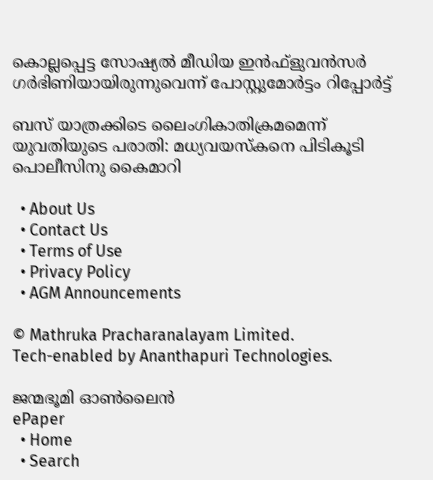കൊല്ലപ്പെട്ട സോഷ്യല്‍ മീഡിയ ഇന്‍ഫ്‌ളുവന്‍സര്‍ ഗര്‍ഭിണിയായിരുന്നുവെന്ന് പോസ്റ്റുമോര്‍ട്ടം റിപ്പോര്‍ട്ട്

ബസ് യാത്രക്കിടെ ലൈംഗികാതിക്രമമെന്ന് യുവതിയുടെ പരാതി: മധ്യവയസ്‌കനെ പിടികൂടി പൊലീസിനു കൈമാറി

  • About Us
  • Contact Us
  • Terms of Use
  • Privacy Policy
  • AGM Announcements

© Mathruka Pracharanalayam Limited.
Tech-enabled by Ananthapuri Technologies.

ജന്മഭൂമി ഓണ്‍ലൈന്‍
ePaper
  • Home
  • Search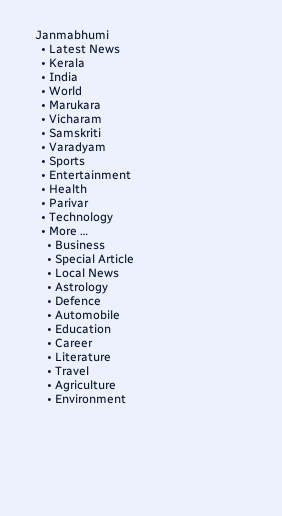Janmabhumi
  • Latest News
  • Kerala
  • India
  • World
  • Marukara
  • Vicharam
  • Samskriti
  • Varadyam
  • Sports
  • Entertainment
  • Health
  • Parivar
  • Technology
  • More …
    • Business
    • Special Article
    • Local News
    • Astrology
    • Defence
    • Automobile
    • Education
    • Career
    • Literature
    • Travel
    • Agriculture
    • Environment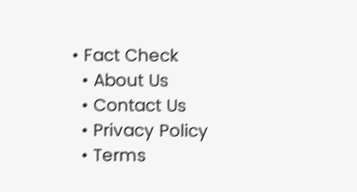• Fact Check
  • About Us
  • Contact Us
  • Privacy Policy
  • Terms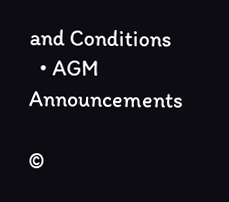and Conditions
  • AGM Announcements

©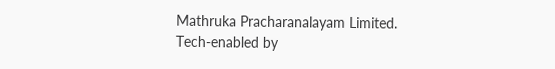Mathruka Pracharanalayam Limited.
Tech-enabled by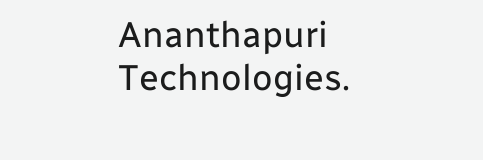Ananthapuri Technologies.